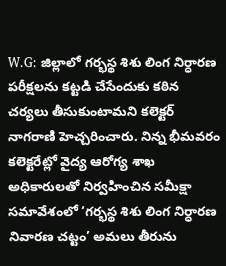W.G: జిల్లాలో గర్భస్థ శిశు లింగ నిర్ధారణ పరీక్షలను కట్టడి చేసేందుకు కఠిన చర్యలు తీసుకుంటామని కలెక్టర్ నాగరాణి హెచ్చరించారు. నిన్న భీమవరం కలెక్టరేట్లో వైద్య ఆరోగ్య శాఖ అధికారులతో నిర్వహించిన సమీక్షా సమావేశంలో ‘గర్భస్థ శిశు లింగ నిర్ధారణ నివారణ చట్టం’ అమలు తీరును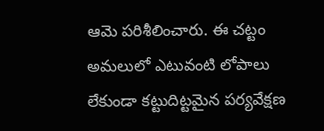ఆమె పరిశీలించారు. ఈ చట్టం అమలులో ఎటువంటి లోపాలు లేకుండా కట్టుదిట్టమైన పర్యవేక్షణ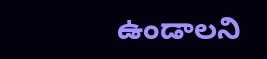ఉండాలని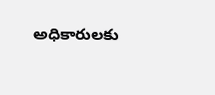అధికారులకు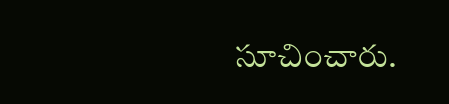సూచించారు.